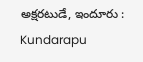అక్షరటుడే, ఇందూరు : Kundarapu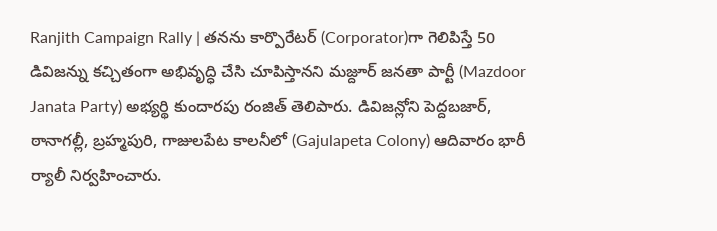Ranjith Campaign Rally | తనను కార్పొరేటర్ (Corporator)గా గెలిపిస్తే 50 డివిజన్ను కచ్చితంగా అభివృద్ధి చేసి చూపిస్తానని మజ్దూర్ జనతా పార్టీ (Mazdoor Janata Party) అభ్యర్థి కుందారపు రంజిత్ తెలిపారు. డివిజన్లోని పెద్దబజార్, ఠానాగల్లీ, బ్రహ్మపురి, గాజులపేట కాలనీలో (Gajulapeta Colony) ఆదివారం భారీ ర్యాలీ నిర్వహించారు.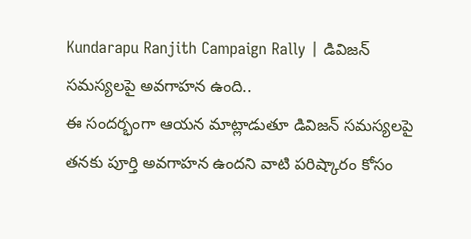Kundarapu Ranjith Campaign Rally | డివిజన్ సమస్యలపై అవగాహన ఉంది..
ఈ సందర్భంగా ఆయన మాట్లాడుతూ డివిజన్ సమస్యలపై తనకు పూర్తి అవగాహన ఉందని వాటి పరిష్కారం కోసం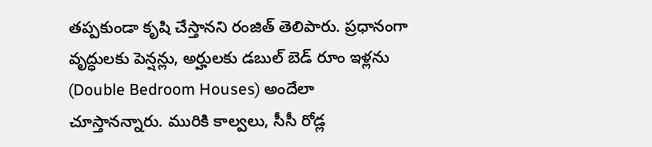తప్పకుండా కృషి చేస్తానని రంజిత్ తెలిపారు. ప్రధానంగా వృద్ధులకు పెన్షన్లు, అర్హులకు డబుల్ బెడ్ రూం ఇళ్లను (Double Bedroom Houses) అందేలా చూస్తానన్నారు. మురికి కాల్వలు, సీసీ రోడ్ల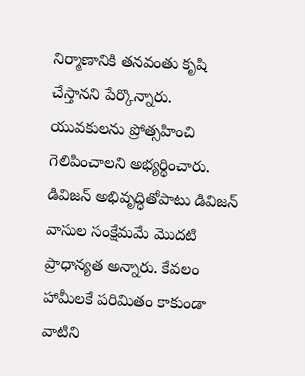నిర్మాణానికి తనవంతు కృషి చేస్తానని పేర్కొన్నారు. యువకులను ప్రోత్సహించి గెలిపించాలని అభ్యర్థించారు. డివిజన్ అభివృద్ధితోపాటు డివిజన్ వాసుల సంక్షేమమే మొదటి ప్రాధాన్యత అన్నారు. కేవలం హామీలకే పరిమితం కాకుండా వాటిని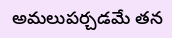అమలుపర్చడమే తన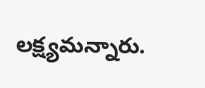లక్ష్యమన్నారు.